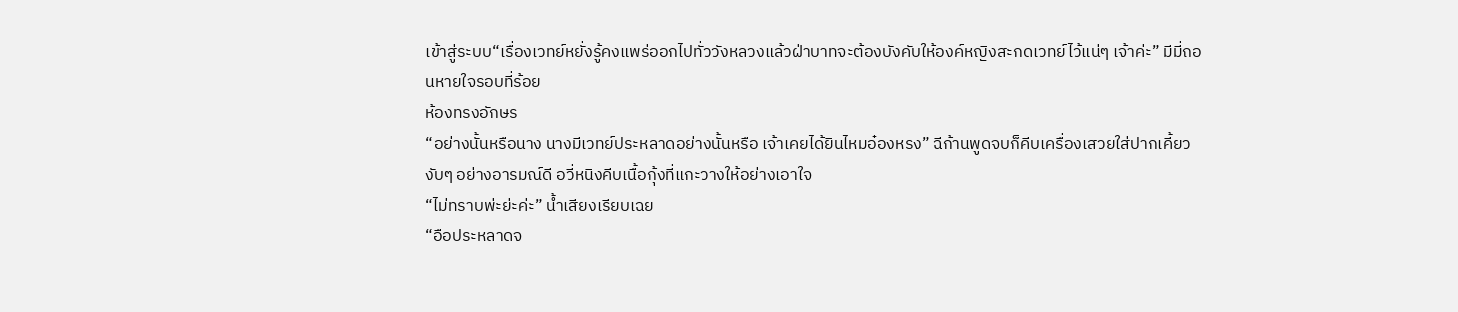เข้าสู่ระบบ“เรื่องเวทย์หยั่งรู้คงแพร่ออกไปทั่ววังหลวงแล้วฝ่าบาทจะต้องบังคับให้องค์หญิงสะกดเวทย์ไว้แน่ๆ เจ้าค่ะ” มีมี่ถอนหายใจรอบที่ร้อย
ห้องทรงอักษร
“อย่างนั้นหรือนาง นางมีเวทย์ประหลาดอย่างนั้นหรือ เจ้าเคยได้ยินไหมอ๋องหรง” ฉีก้านพูดจบก็คีบเครื่องเสวยใส่ปากเคี้ยวงับๆ อย่างอารมณ์ดี อวี่หนิงคีบเนื้อกุ้งที่แกะวางให้อย่างเอาใจ
“ไม่ทราบพ่ะย่ะค่ะ” น้ำเสียงเรียบเฉย
“อือประหลาดจ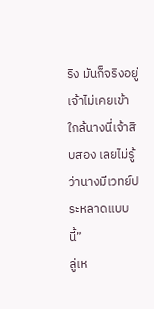ริง มันก็จริงอยู่เจ้าไม่เคยเข้าใกล้นางนี่เจ้าสิบสอง เลยไม่รู้ว่านางมีเวทย์ประหลาดแบบนี้”
ลู่เห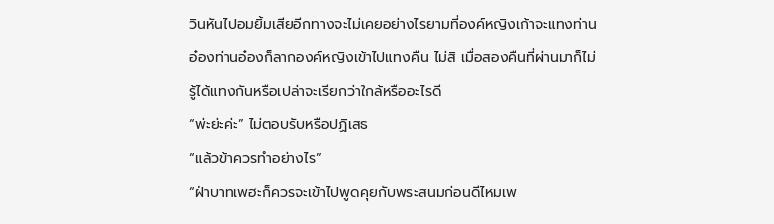วินหันไปอมยิ้มเสียอีกทางจะไม่เคยอย่างไรยามที่องค์หญิงเก้าจะแทงท่านอ๋องท่านอ๋องก็ลากองค์หญิงเข้าไปแทงคืน ไม่สิ เมื่อสองคืนที่ผ่านมาก็ไม่รู้ได้แทงกันหรือเปล่าจะเรียกว่าใกล้หรืออะไรดี
“พ่ะย่ะค่ะ” ไม่ตอบรับหรือปฏิเสธ
“แล้วข้าควรทำอย่างไร”
“ฝ่าบาทเพฮะก็ควรจะเข้าไปพูดคุยกับพระสนมก่อนดีไหมเพ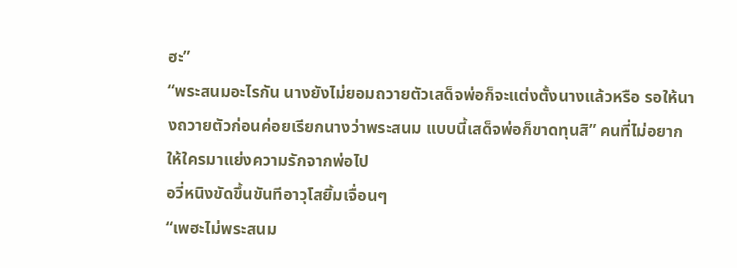ฮะ”
“พระสนมอะไรกัน นางยังไม่ยอมถวายตัวเสด็จพ่อก็จะแต่งตั้งนางแล้วหรือ รอให้นางถวายตัวก่อนค่อยเรียกนางว่าพระสนม แบบนี้เสด็จพ่อก็ขาดทุนสิ” คนที่ไม่อยากให้ใครมาแย่งความรักจากพ่อไป
อวี่หนิงขัดขึ้นขันทีอาวุโสยิ้มเจื่อนๆ
“เพฮะไม่พระสนม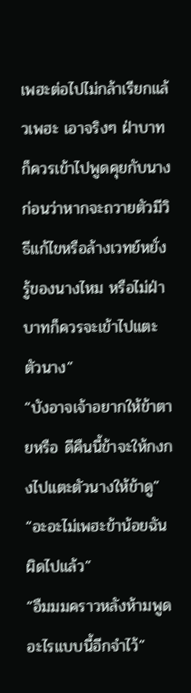เพฮะต่อไปไม่กล้าเรียกแล้วเพฮะ เอาจริงๆ ฝ่าบาทก็ควรเข้าไปพูดคุยกับนางก่อนว่าหากจะถวายตัวมีวิธีแก้ไขหรือล้างเวทย์หยั่งรู้ของนางไหม หรือไม่ฝ่าบาทก็ควรจะเข้าไปแตะตัวนาง”
“บังอาจเจ้าอยากให้ข้าตายหรือ ดีคืนนี้ข้าจะให้กงกงไปแตะตัวนางให้ข้าดู”
“อะอะไม่เพฮะข้าน้อยฉันผิดไปแล้ว”
“อืมมมคราวหลังห้ามพูดอะไรแบบนี้อีกจำไว้”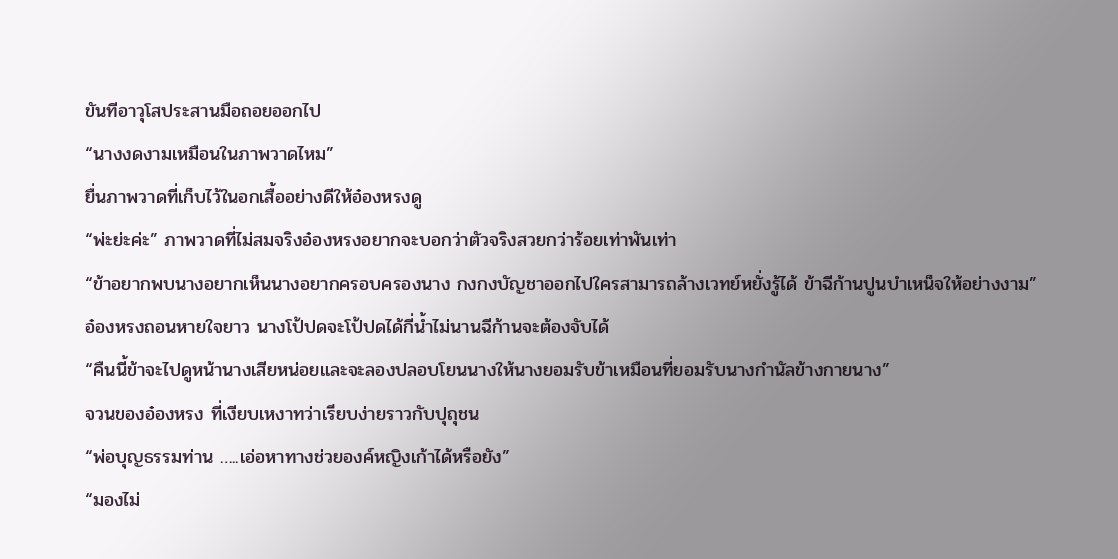ขันทีอาวุโสประสานมือถอยออกไป
“นางงดงามเหมือนในภาพวาดไหม”
ยื่นภาพวาดที่เก็บไว้ในอกเสื้ออย่างดีให้อ๋องหรงดู
“พ่ะย่ะค่ะ” ภาพวาดที่ไม่สมจริงอ๋องหรงอยากจะบอกว่าตัวจริงสวยกว่าร้อยเท่าพันเท่า
“ข้าอยากพบนางอยากเห็นนางอยากครอบครองนาง กงกงบัญชาออกไปใครสามารถล้างเวทย์หยั่งรู้ได้ ข้าฉีก้านปูนบำเหน็จให้อย่างงาม”
อ๋องหรงถอนหายใจยาว นางโป้ปดจะโป้ปดได้กี่น้ำไม่นานฉีก้านจะต้องจับได้
“คืนนี้ข้าจะไปดูหน้านางเสียหน่อยและจะลองปลอบโยนนางให้นางยอมรับข้าเหมือนที่ยอมรับนางกำนัลข้างกายนาง”
จวนของอ๋องหรง ที่เงียบเหงาทว่าเรียบง่ายราวกับปุถุชน
“พ่อบุญธรรมท่าน …..เอ่อหาทางช่วยองค์หญิงเก้าได้หรือยัง”
“มองไม่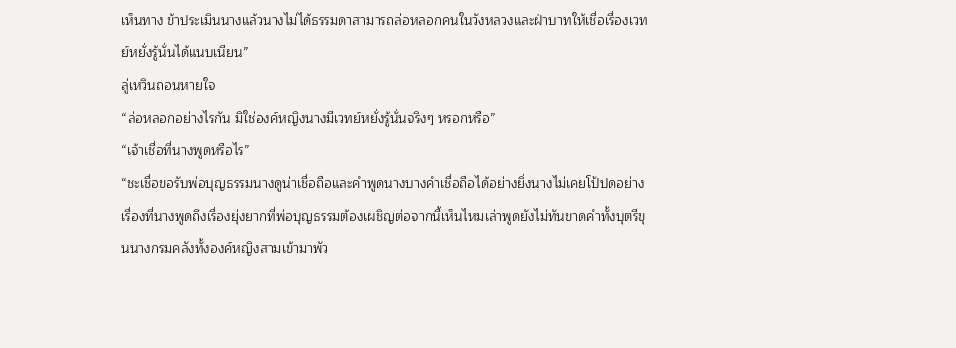เห็นทาง ข้าประเมินนางแล้วนางไม่ได้ธรรมดาสามารถล่อหลอกคนในวังหลวงและฝ่าบาทให้เชื่อเรื่องเวทย์หยั่งรู้นั่นได้แนบเนียน”
ลู่เหวินถอนหายใจ
“ล่อหลอกอย่างไรกัน มิใช่องค์หญิงนางมีเวทย์หยั่งรู้นั่นจริงๆ หรอกหรือ”
“เจ้าเชื่อที่นางพูดหรือไร”
“ชะเชื่อขอรับพ่อบุญธรรมนางดูน่าเชื่อถือและคำพูดนางบางคำเชื่อถือได้อย่างยิ่งนางไม่เคยโป้ปดอย่างเรื่องที่นางพูดถึงเรื่องยุ่งยากที่พ่อบุญธรรมต้องเผชิญต่อจากนี้เห็นไหมเล่าพูดยังไม่ทันขาดคำทั้งบุตรีขุนนางกรมคลังทั้งองค์หญิงสามเข้ามาพัว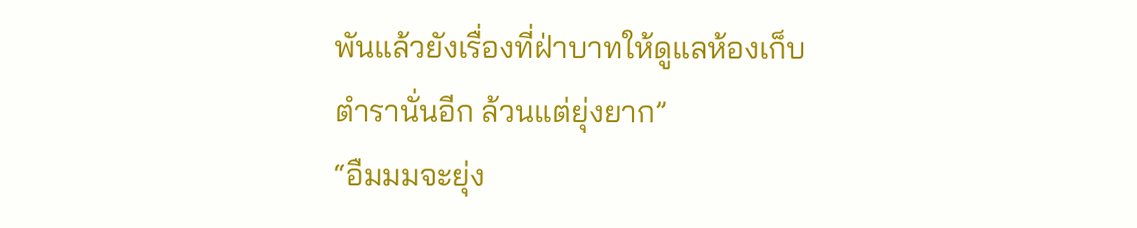พันแล้วยังเรื่องที่ฝ่าบาทให้ดูแลห้องเก็บตำรานั่นอีก ล้วนแต่ยุ่งยาก”
“อืมมมจะยุ่ง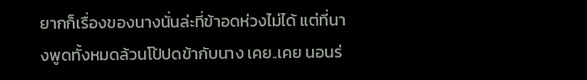ยากก็เรื่องของนางนั่นล่ะที่ข้าอดห่วงไม่ได้ แต่ที่นางพูดทั้งหมดล้วนโป้ปดข้ากับนาง เคย..เคย นอนร่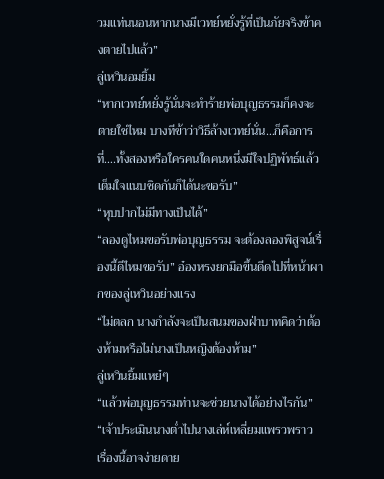วมแท่นนอนหากนางมีเวทย์หยั่งรู้ที่เป็นภัยจริงข้าคงตายไปแล้ว”
ลู่เหวินอมยิ้ม
“หากเวทย์หยั่งรู้นั่นจะทำร้ายพ่อบุญธรรมก็คงจะตายใช่ไหม บางทีข้าว่าวิธีล้างเวทย์นั่น…ก็คือการที่….ทั้งสองหรือใครคนใดคนหนึ่งมีใจปฏิพัทธ์แล้วเต็มใจแนบชิดกันก็ได้นะขอรับ”
“หุบปากไม่มีทางเป็นได้”
“ลองดูไหมขอรับพ่อบุญธรรม จะต้องลองพิสูจน์เรื่องนี้ดีไหมขอรับ” อ๋องหรงยกมือขึ้นดีดไปที่หน้าผากของลู่เหวินอย่างแรง
“ไม่ตลก นางกำลังจะเป็นสนมของฝ่าบาทคิดว่าต้องห้ามหรือไม่นางเป็นหญิงต้องห้าม”
ลู่เหวินยิ้มแหย๋ๆ
“แล้วพ่อบุญธรรมท่านจะช่วยนางได้อย่างไรกัน”
“เจ้าประเมินนางต่ำไปนางเล่ห์เหลี่ยมแพรวพราว เรื่องนี้อาจง่ายดาย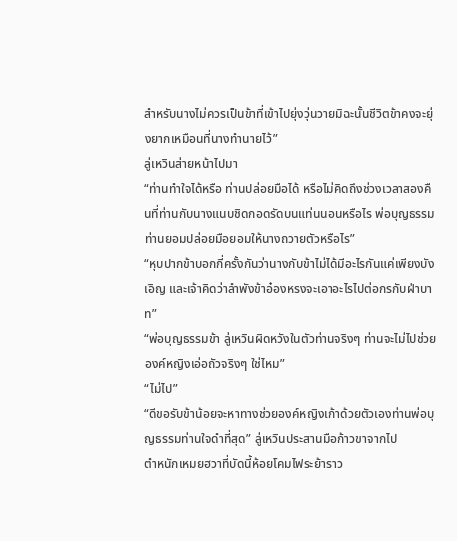สำหรับนางไม่ควรเป็นข้าที่เข้าไปยุ่งวุ่นวายมิฉะนั้นชีวิตข้าคงจะยุ่งยากเหมือนที่นางทำนายไว้”
ลู่เหวินส่ายหน้าไปมา
“ท่านทำใจได้หรือ ท่านปล่อยมือได้ หรือไม่คิดถึงช่วงเวลาสองคืนที่ท่านกับนางแนบชิดกอดรัดบนแท่นนอนหรือไร พ่อบุญธรรมท่านยอมปล่อยมือยอมให้นางถวายตัวหรือไร”
“หุบปากข้าบอกกี่ครั้งกันว่านางกับข้าไม่ได้มีอะไรกันแค่เพียงบังเอิญ และเจ้าคิดว่าลำพังข้าอ๋องหรงจะเอาอะไรไปต่อกรกับฝ่าบาท”
“พ่อบุญธรรมข้า ลู่เหวินผิดหวังในตัวท่านจริงๆ ท่านจะไม่ไปช่วยองค์หญิงเอ่อถัวจริงๆ ใช่ไหม”
“ไม่ไป”
“ดีขอรับข้าน้อยจะหาทางช่วยองค์หญิงเก้าด้วยตัวเองท่านพ่อบุญธรรมท่านใจดำที่สุด” ลู่เหวินประสานมือก้าวขาจากไป
ตำหนักเหมยฮวาที่บัดนี้ห้อยโคมไฟระย้าราว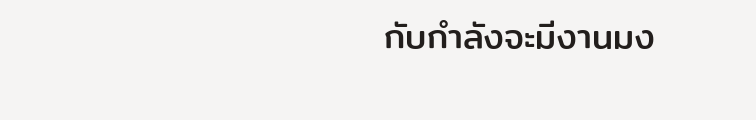กับกำลังจะมีงานมง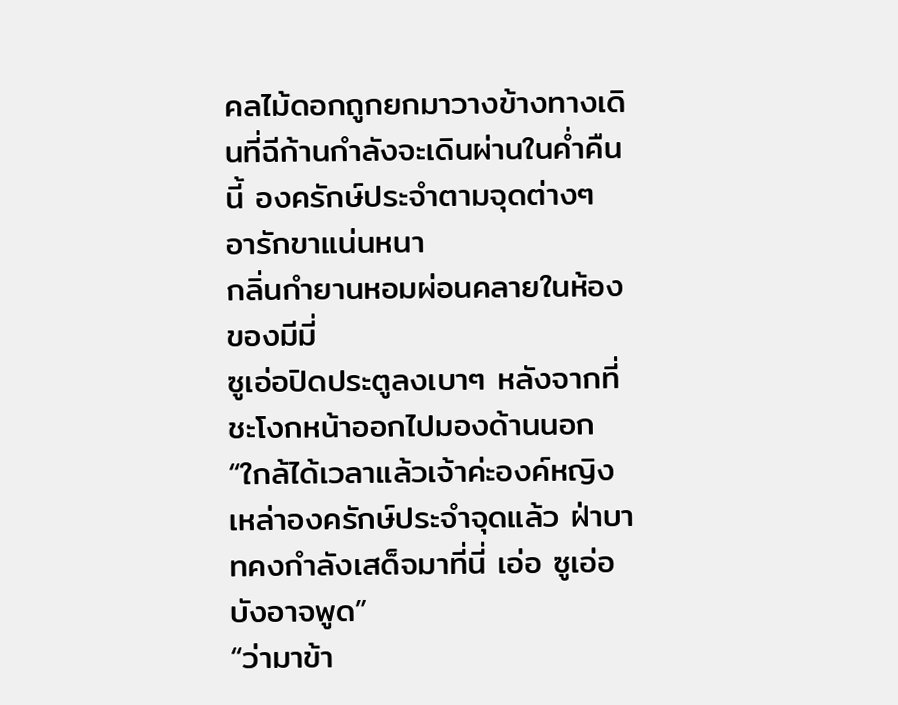คลไม้ดอกถูกยกมาวางข้างทางเดินที่ฉีก้านกำลังจะเดินผ่านในค่ำคืนนี้ องครักษ์ประจำตามจุดต่างๆ อารักขาแน่นหนา
กลิ่นกำยานหอมผ่อนคลายในห้องของมีมี่
ซูเอ่อปิดประตูลงเบาๆ หลังจากที่ชะโงกหน้าออกไปมองด้านนอก
“ใกล้ได้เวลาแล้วเจ้าค่ะองค์หญิง เหล่าองครักษ์ประจำจุดแล้ว ฝ่าบาทคงกำลังเสด็จมาที่นี่ เอ่อ ซูเอ่อบังอาจพูด”
“ว่ามาข้า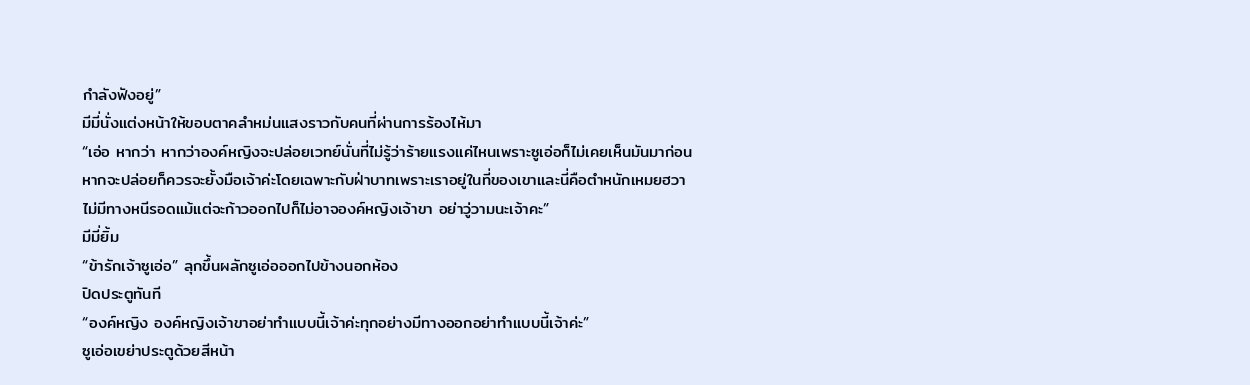กำลังฟังอยู่”
มีมี่นั่งแต่งหน้าให้ขอบตาคลำหม่นแสงราวกับคนที่ผ่านการร้องไห้มา
“เอ่อ หากว่า หากว่าองค์หญิงจะปล่อยเวทย์นั่นที่ไม่รู้ว่าร้ายแรงแค่ไหนเพราะซูเอ่อก็ไม่เคยเห็นมันมาก่อน หากจะปล่อยก็ควรจะยั้งมือเจ้าค่ะโดยเฉพาะกับฝ่าบาทเพราะเราอยู่ในที่ของเขาและนี่คือตำหนักเหมยฮวา ไม่มีทางหนีรอดแม้แต่จะก้าวออกไปก็ไม่อาจองค์หญิงเจ้าขา อย่าวู่วามนะเจ้าคะ”
มีมี่ยิ้ม
“ข้ารักเจ้าซูเอ่อ” ลุกขึ้นผลักซูเอ่อออกไปข้างนอกห้อง
ปิดประตูทันที
“องค์หญิง องค์หญิงเจ้าขาอย่าทำแบบนี้เจ้าค่ะทุกอย่างมีทางออกอย่าทำแบบนี้เจ้าค่ะ”
ซูเอ่อเขย่าประตูด้วยสีหน้า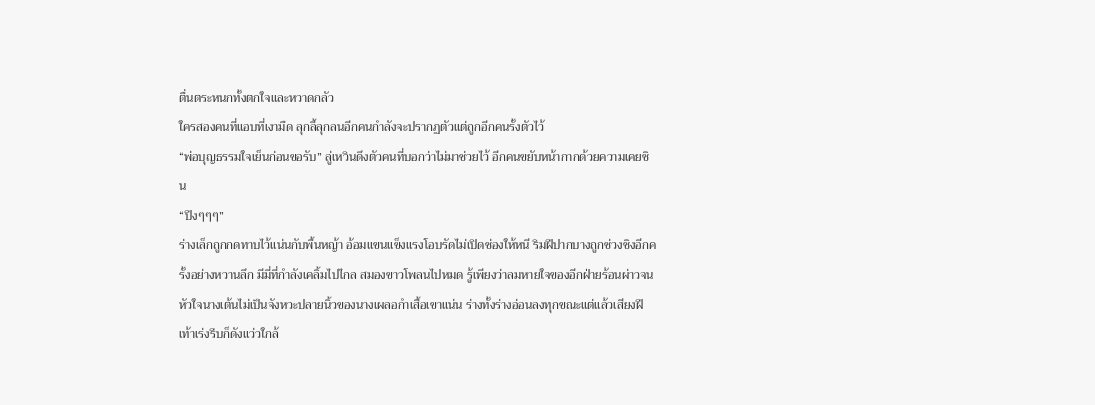ตื่นตระหนกทั้งตกใจและหวาดกลัว
ใครสองคนที่แอบที่เงามืด ลุกลี้ลุกลนอีกคนกำลังจะปรากฏตัวแต่ถูกอีกคนรั้งตัวไว้
“พ่อบุญธรรมใจเย็นก่อนขอรับ” ลู่เหวินดึงตัวคนที่บอกว่าไม่มาช่วยไว้ อีกคนขยับหน้ากากด้วยความเคยชิน
“ปึงๆๆๆ”
ร่างเล็กถูกกดทาบไว้แน่นกับพื้นหญ้า อ้อมแขนแข็งแรงโอบรัดไม่เปิดช่องให้หนี ริมฝีปากบางถูกช่วงชิงอีกครั้งอย่างหวานลึก มีมี่ที่กำลังเคลิ้มไปไกล สมองขาวโพลนไปหมด รู้เพียงว่าลมหายใจของอีกฝ่ายร้อนผ่าวจนหัวใจนางเต้นไม่เป็นจังหวะปลายนิ้วของนางเผลอกำเสื้อเขาแน่น ร่างทั้งร่างอ่อนลงทุกขณะแต่แล้วเสียงฝีเท้าเร่งรีบก็ดังแว่วใกล้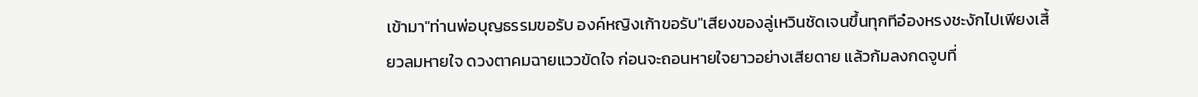เข้ามา"ท่านพ่อบุญธรรมขอรับ องค์หญิงเก้าขอรับ"เสียงของลู่เหวินชัดเจนขึ้นทุกทีอ๋องหรงชะงักไปเพียงเสี้ยวลมหายใจ ดวงตาคมฉายแววขัดใจ ก่อนจะถอนหายใจยาวอย่างเสียดาย แล้วก้มลงกดจูบที่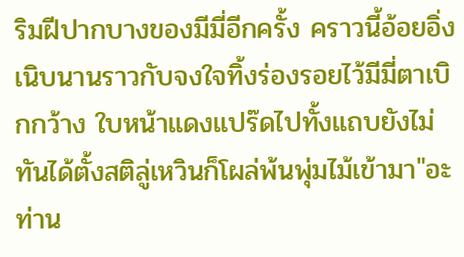ริมฝีปากบางของมีมี่อีกครั้ง คราวนี้อ้อยอิ่งเนิบนานราวกับจงใจทิ้งร่องรอยไว้มีมี่ตาเบิกกว้าง ใบหน้าแดงแปร๊ดไปทั้งแถบยังไม่ทันได้ตั้งสติลู่เหวินก็โผล่พ้นพุ่มไม้เข้ามา"อะ ท่าน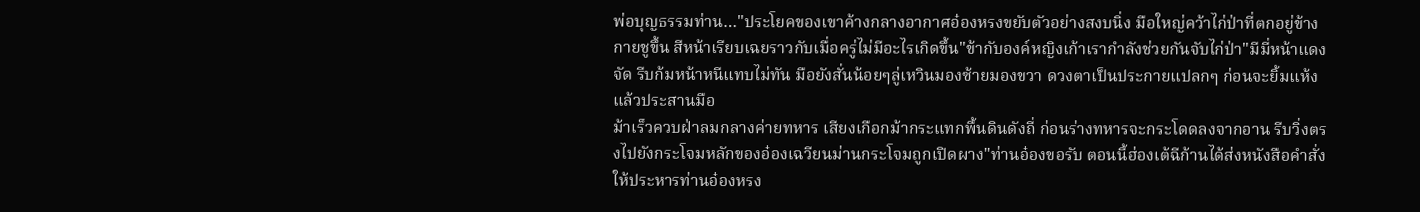พ่อบุญธรรมท่าน…"ประโยคของเขาค้างกลางอากาศอ๋องหรงขยับตัวอย่างสงบนิ่ง มือใหญ่คว้าไก่ป่าที่ตกอยู่ข้างกายชูขึ้น สีหน้าเรียบเฉยราวกับเมื่อครู่ไม่มีอะไรเกิดขึ้น"ข้ากับองค์หญิงเก้าเรากำลังช่วยกันจับไก่ป่า"มีมี่หน้าแดงจัด รีบก้มหน้าหนีแทบไม่ทัน มือยังสั่นน้อยๆลู่เหวินมองซ้ายมองขวา ดวงตาเป็นประกายแปลกๆ ก่อนจะยิ้มแห้งแล้วประสานมือ
ม้าเร็วควบฝ่าลมกลางค่ายทหาร เสียงเกือกม้ากระแทกพื้นดินดังถี่ ก่อนร่างทหารจะกระโดดลงจากอาน รีบวิ่งตรงไปยังกระโจมหลักของอ๋องเฉวียนม่านกระโจมถูกเปิดผาง"ท่านอ๋องขอรับ ตอนนี้ฮ่องเต้ฉีก้านได้ส่งหนังสือคำสั่งให้ประหารท่านอ๋องหรง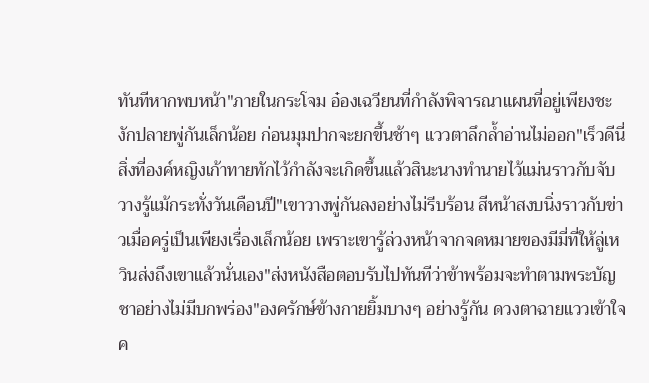ทันทีหากพบหน้า"ภายในกระโจม อ๋องเฉวียนที่กำลังพิจารณาแผนที่อยู่เพียงชะงักปลายพู่กันเล็กน้อย ก่อนมุมปากจะยกขึ้นช้าๆ แววตาลึกล้ำอ่านไม่ออก"เร็วดีนี่ สิ่งที่องค์หญิงเก้าทายทักไว้กำลังจะเกิดขึ้นแล้วสินะนางทำนายไว้แม่นราวกับจับวางรู้แม้กระทั่งวันเดือนปี"เขาวางพู่กันลงอย่างไม่รีบร้อน สีหน้าสงบนิ่งราวกับข่าวเมื่อครู่เป็นเพียงเรื่องเล็กน้อย เพราะเขารู้ล่วงหน้าจากจดหมายของมีมี่ที่ให้ลู่เหวินส่งถึงเขาแล้วนั่นเอง"ส่งหนังสือตอบรับไปทันทีว่าข้าพร้อมจะทำตามพระบัญชาอย่างไม่มีบกพร่อง"องครักษ์ข้างกายยิ้มบางๆ อย่างรู้กัน ดวงตาฉายแววเข้าใจค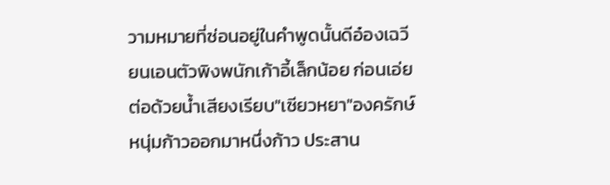วามหมายที่ซ่อนอยู่ในคำพูดนั้นดีอ๋องเฉวียนเอนตัวพิงพนักเก้าอี้เล็กน้อย ก่อนเอ่ยต่อด้วยน้ำเสียงเรียบ"เซียวหยา"องครักษ์หนุ่มก้าวออกมาหนึ่งก้าว ประสาน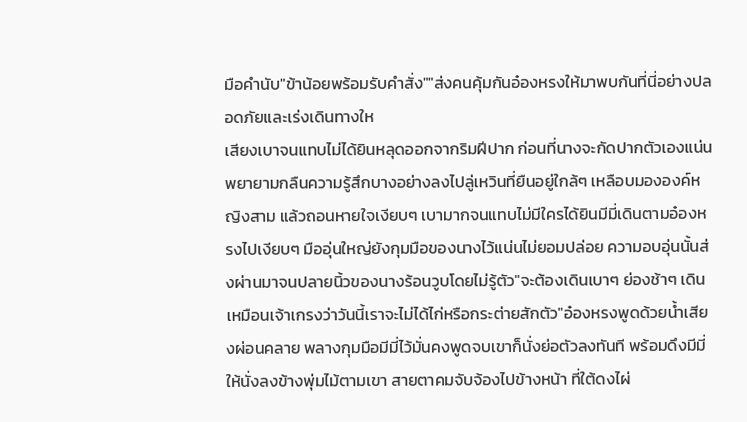มือคำนับ"ข้าน้อยพร้อมรับคำสั่ง""ส่งคนคุ้มกันอ๋องหรงให้มาพบกันที่นี่อย่างปลอดภัยและเร่งเดินทางให
เสียงเบาจนแทบไม่ได้ยินหลุดออกจากริมฝีปาก ก่อนที่นางจะกัดปากตัวเองแน่น พยายามกลืนความรู้สึกบางอย่างลงไปลู่เหวินที่ยืนอยู่ใกล้ๆ เหลือบมององค์หญิงสาม แล้วถอนหายใจเงียบๆ เบามากจนแทบไม่มีใครได้ยินมีมี่เดินตามอ๋องหรงไปเงียบๆ มืออุ่นใหญ่ยังกุมมือของนางไว้แน่นไม่ยอมปล่อย ความอบอุ่นนั้นส่งผ่านมาจนปลายนิ้วของนางร้อนวูบโดยไม่รู้ตัว"จะต้องเดินเบาๆ ย่องช้าๆ เดินเหมือนเจ้าเกรงว่าวันนี้เราจะไม่ได้ไก่หรือกระต่ายสักตัว"อ๋องหรงพูดด้วยน้ำเสียงผ่อนคลาย พลางกุมมือมีมี่ไว้มั่นคงพูดจบเขาก็นั่งย่อตัวลงทันที พร้อมดึงมีมี่ให้นั่งลงข้างพุ่มไม้ตามเขา สายตาคมจับจ้องไปข้างหน้า ที่ใต้ดงไผ่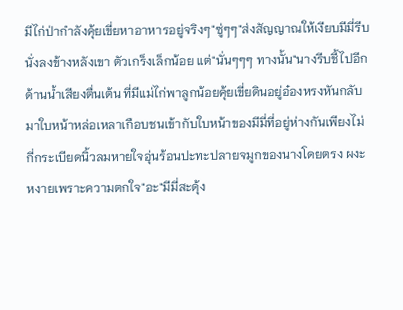มีไก่ป่ากำลังคุ้ยเขี่ยหาอาหารอยู่จริงๆ"ซู่ๆๆ"ส่งสัญญาณให้เงียบมีมี่รีบนั่งลงข้างหลังเขา ตัวเกร็งเล็กน้อย แต่"นั่นๆๆๆ ทางนั้น"นางรีบชี้ไปอีกด้านน้ำเสียงตื่นเต้น ที่มีแม่ไก่พาลูกน้อยคุ้ยเขี่ยดินอยู่อ๋องหรงหันกลับมาใบหน้าหล่อเหลาเกือบชนเข้ากับใบหน้าของมีมี่ที่อยู่ห่างกันเพียงไม่กี่กระเบียดนิ้วลมหายใจอุ่นร้อนปะทะปลายจมูกของนางโดยตรง ผงะหงายเพราะความตกใจ"อะ"มีมี่สะดุ้ง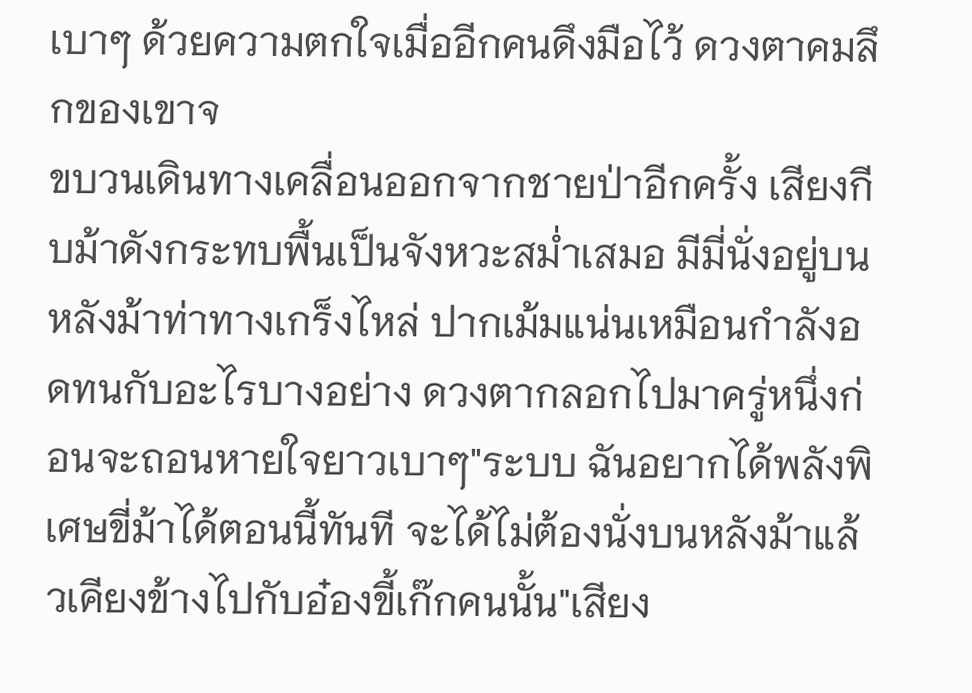เบาๆ ด้วยความตกใจเมื่ออีกคนดึงมือไว้ ดวงตาคมลึกของเขาจ
ขบวนเดินทางเคลื่อนออกจากชายป่าอีกครั้ง เสียงกีบม้าดังกระทบพื้นเป็นจังหวะสม่ำเสมอ มีมี่นั่งอยู่บนหลังม้าท่าทางเกร็งไหล่ ปากเม้มแน่นเหมือนกำลังอดทนกับอะไรบางอย่าง ดวงตากลอกไปมาครู่หนึ่งก่อนจะถอนหายใจยาวเบาๆ"ระบบ ฉันอยากได้พลังพิเศษขี่ม้าได้ตอนนี้ทันที จะได้ไม่ต้องนั่งบนหลังม้าแล้วเคียงข้างไปกับอ๋องขี้เก๊กคนนั้น"เสียง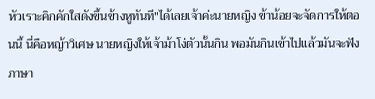หัวเราะคิกคักใสดังขึ้นข้างหูทันที"ได้เลยเจ้าค่ะนายหญิง ข้าน้อยจะจัดการให้ตอนนี้ นี่คือหญ้าวิเศษ นายหญิงให้เจ้าม้าโง่ตัวนั้นกิน พอมันกินเข้าไปแล้วมันจะฟังภาษา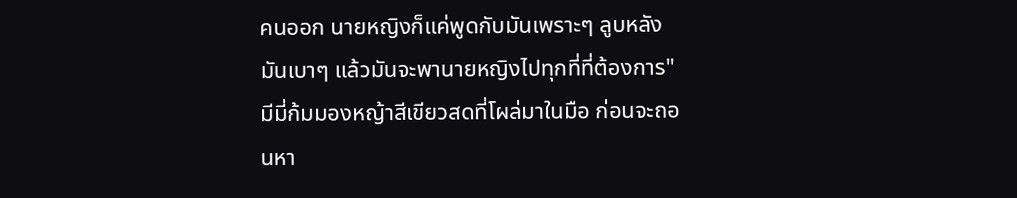คนออก นายหญิงก็แค่พูดกับมันเพราะๆ ลูบหลังมันเบาๆ แล้วมันจะพานายหญิงไปทุกที่ที่ต้องการ"มีมี่ก้มมองหญ้าสีเขียวสดที่โผล่มาในมือ ก่อนจะถอนหา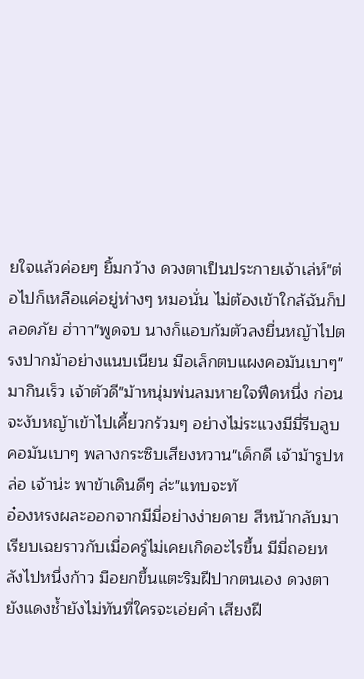ยใจแล้วค่อยๆ ยิ้มกว้าง ดวงตาเป็นประกายเจ้าเล่ห์"ต่อไปก็เหลือแค่อยู่ห่างๆ หมอนั่น ไม่ต้องเข้าใกล้ฉันก็ปลอดภัย ฮ่าาา"พูดจบ นางก็แอบก้มตัวลงยื่นหญ้าไปตรงปากม้าอย่างแนบเนียน มือเล็กตบแผงคอมันเบาๆ"มากินเร็ว เจ้าตัวดี"ม้าหนุ่มพ่นลมหายใจฟึดหนึ่ง ก่อนจะงับหญ้าเข้าไปเคี้ยวกร้วมๆ อย่างไม่ระแวงมีมี่รีบลูบคอมันเบาๆ พลางกระซิบเสียงหวาน"เด็กดี เจ้าม้ารูปหล่อ เจ้าน่ะ พาข้าเดินดีๆ ล่ะ"แทบจะทั
อ๋องหรงผละออกจากมีมี่อย่างง่ายดาย สีหน้ากลับมาเรียบเฉยราวกับเมื่อครู่ไม่เคยเกิดอะไรขึ้น มีมี่ถอยหลังไปหนึ่งก้าว มือยกขึ้นแตะริมฝีปากตนเอง ดวงตายังแดงช้ำยังไม่ทันที่ใครจะเอ่ยคำ เสียงฝี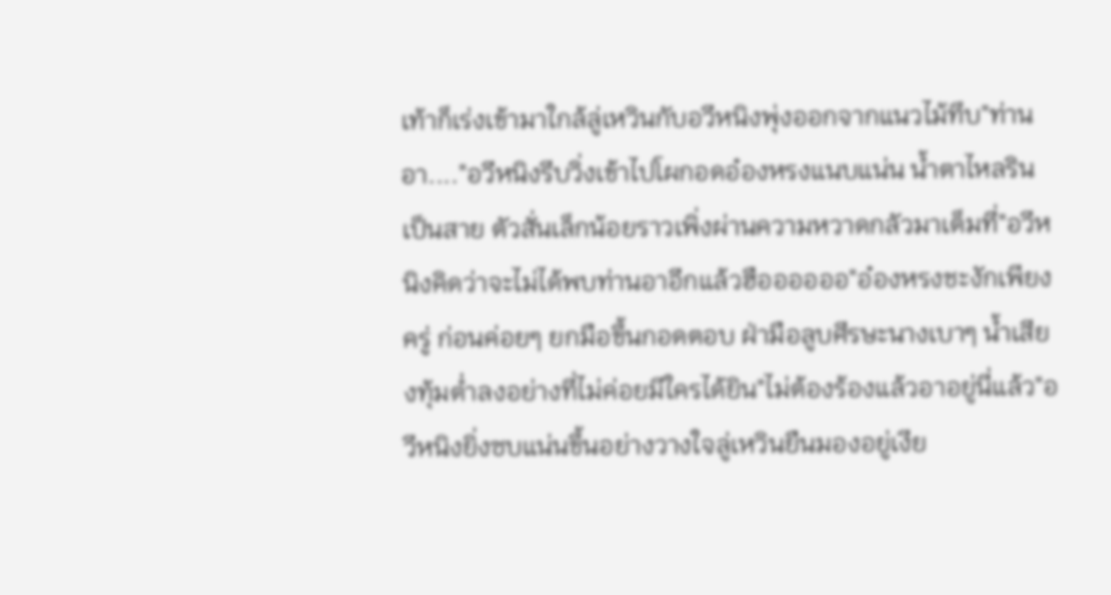เท้าก็เร่งเข้ามาใกล้ลู่เหวินกับอวีหนิงพุ่งออกจากแนวไม้ทึบ"ท่านอา...."อวีหนิงรีบวิ่งเข้าไปโผกอดอ๋องหรงแนบแน่น น้ำตาไหลรินเป็นสาย ตัวสั่นเล็กน้อยราวเพิ่งผ่านความหวาดกลัวมาเต็มที่"อวีหนิงคิดว่าจะไม่ได้พบท่านอาอีกแล้วฮืออออออ"อ๋องหรงชะงักเพียงครู่ ก่อนค่อยๆ ยกมือขึ้นกอดตอบ ฝ่ามือลูบศีรษะนางเบาๆ น้ำเสียงทุ้มต่ำลงอย่างที่ไม่ค่อยมีใครได้ยิน"ไม่ต้องร้องแล้วอาอยู่นี่แล้ว"อวีหนิงยิ่งซบแน่นขึ้นอย่างวางใจลู่เหวินยืนมองอยู่เงีย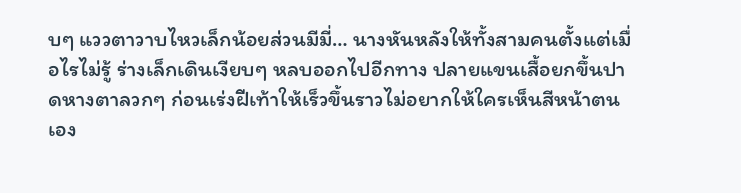บๆ แววตาวาบไหวเล็กน้อยส่วนมีมี่… นางหันหลังให้ทั้งสามคนตั้งแต่เมื่อไรไม่รู้ ร่างเล็กเดินเงียบๆ หลบออกไปอีกทาง ปลายแขนเสื้อยกขึ้นปาดหางตาลวกๆ ก่อนเร่งฝีเท้าให้เร็วขึ้นราวไม่อยากให้ใครเห็นสีหน้าตนเอง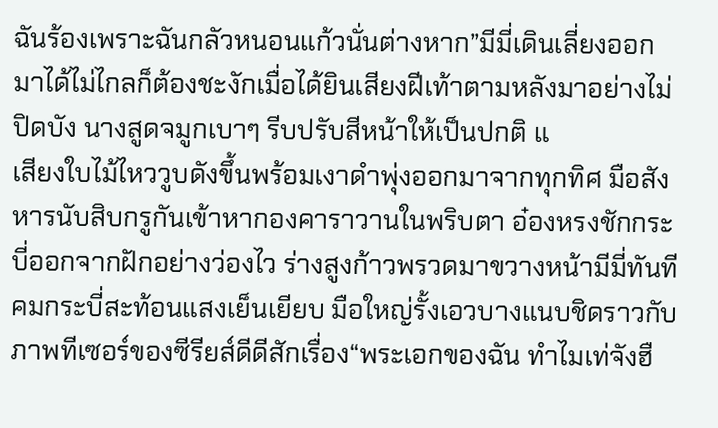ฉันร้องเพราะฉันกลัวหนอนแก้วนั่นต่างหาก”มีมี่เดินเลี่ยงออกมาได้ไม่ไกลก็ต้องชะงักเมื่อได้ยินเสียงฝีเท้าตามหลังมาอย่างไม่ปิดบัง นางสูดจมูกเบาๆ รีบปรับสีหน้าให้เป็นปกติ แ
เสียงใบไม้ไหววูบดังขึ้นพร้อมเงาดำพุ่งออกมาจากทุกทิศ มือสังหารนับสิบกรูกันเข้าหากองคาราวานในพริบตา อ๋องหรงชักกระบี่ออกจากฝักอย่างว่องไว ร่างสูงก้าวพรวดมาขวางหน้ามีมี่ทันที คมกระบี่สะท้อนแสงเย็นเยียบ มือใหญ่รั้งเอวบางแนบชิดราวกับภาพทีเซอร์ของซีรียส์ดีดีสักเรื่อง“พระเอกของฉัน ทำไมเท่จังฮื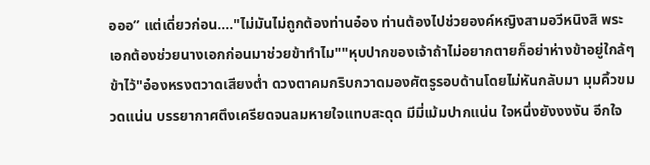อออ” แต่เดี่ยวก่อน…."ไม่มันไม่ถูกต้องท่านอ๋อง ท่านต้องไปช่วยองค์หญิงสามอวีหนิงสิ พระเอกต้องช่วยนางเอกก่อนมาช่วยข้าทำไม""หุบปากของเจ้าถ้าไม่อยากตายก็อย่าห่างข้าอยู่ใกล้ๆ ข้าไว้"อ๋องหรงตวาดเสียงต่ำ ดวงตาคมกริบกวาดมองศัตรูรอบด้านโดยไม่หันกลับมา มุมคิ้วขมวดแน่น บรรยากาศตึงเครียดจนลมหายใจแทบสะดุด มีมี่เม้มปากแน่น ใจหนึ่งยังงงงัน อีกใจ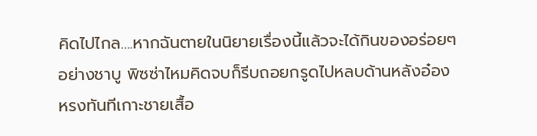คิดไปไกล….หากฉันตายในนิยายเรื่องนี้แล้วจะได้กินของอร่อยๆ อย่างชาบู พิซซ่าไหมคิดจบก็รีบถอยกรูดไปหลบด้านหลังอ๋องหรงทันทีเกาะชายเสื้อ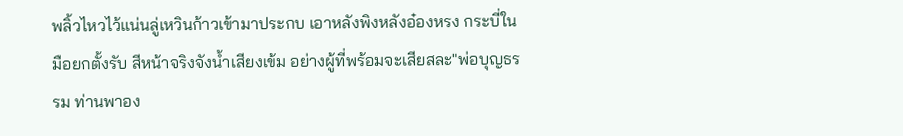พลิ้วไหวไว้แน่นลู่เหวินก้าวเข้ามาประกบ เอาหลังพิงหลังอ๋องหรง กระบี่ในมือยกตั้งรับ สีหน้าจริงจังน้ำเสียงเข้ม อย่างผู้ที่พร้อมจะเสียสละ"พ่อบุญธรรม ท่านพาอง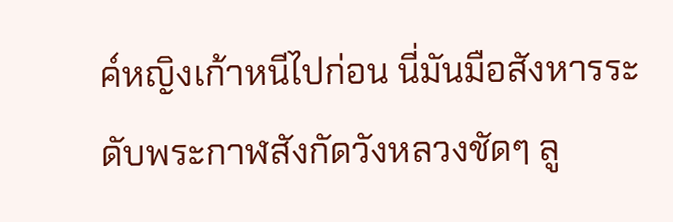ค์หญิงเก้าหนีไปก่อน นี่มันมือสังหารระดับพระกาฬสังกัดวังหลวงชัดๆ ลู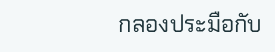กลองประมือกับ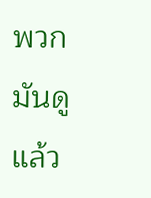พวกมันดูแล้ว